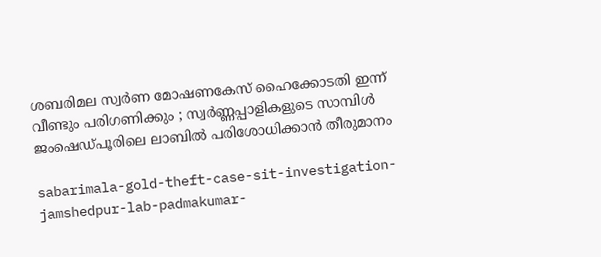ശബരിമല സ്വർണ മോഷണകേസ് ഹൈക്കോടതി ഇന്ന് വീണ്ടും പരിഗണിക്കും ; സ്വർണ്ണപ്പാളികളുടെ സാമ്പിൾ ജംഷെഡ്പൂരിലെ ലാബിൽ പരിശോധിക്കാൻ തീരുമാനം

sabarimala-gold-theft-case-sit-investigation-jamshedpur-lab-padmakumar-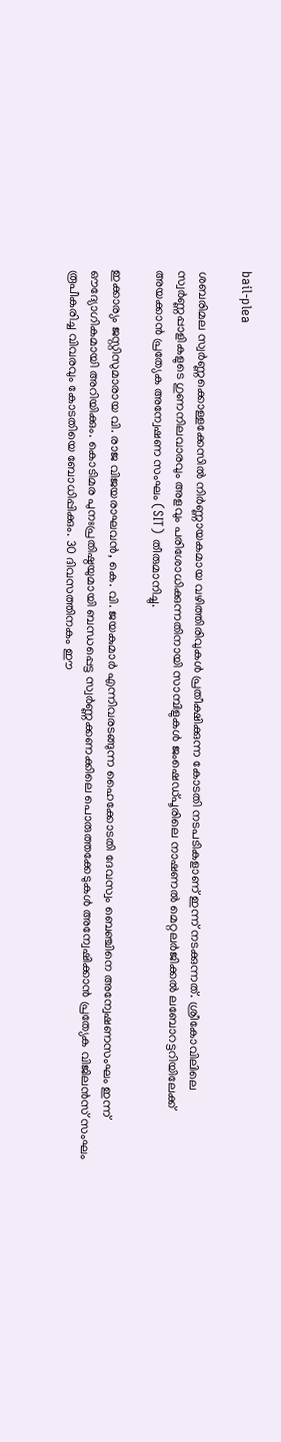bail-plea

ശബരിമല സ്വർണ്ണക്കൊള്ളക്കേസിൽ നിർണ്ണായകമായ വഴിത്തിരിവുകൾ പ്രതീക്ഷിക്കുന്ന കോടതി നടപടികളാണ് ഇന്ന് നടക്കുന്നത്. ശ്രീകോവിലിലെ സ്വർണ്ണപ്പാളികളുടെ ഗുണനിലവാരവും അളവും പരിശോധിക്കുന്നതിനായി സാമ്പിളുകൾ ജംഷെഡ്പൂരിലെ നാഷണൽ മെറ്റലർജിക്കൽ ലബോറട്ടറിയിലേക്ക് അയക്കാൻ പ്രത്യേക അന്വേഷണ സംഘം (SIT) തീരുമാനിച്ചു.

ഇക്കാര്യം ജസ്റ്റിസുമാരായ വി. രാജ വിജയരാഘവൻ, കെ. വി. ജയകുമാർ എന്നിവരടങ്ങുന്ന ഹൈക്കോടതി ദേവസ്വം ബെഞ്ചിനെ അന്വേഷണസംഘം ഇന്ന് ഔദ്യോഗികമായി അറിയിക്കും. കൊടിമര പുനഃപ്രതിഷ്ഠയുമായി ബന്ധപ്പെട്ട സ്വർണ്ണക്കണക്കിലെ പൊരുത്തക്കേടുകൾ അന്വേഷിക്കാൻ പ്രത്യേക വിജിലൻസ് സംഘം രൂപീകരിച്ച വിവരവും കോടതിയെ ബോധിപ്പിക്കും. 30 ദിവസത്തിനകം ഈ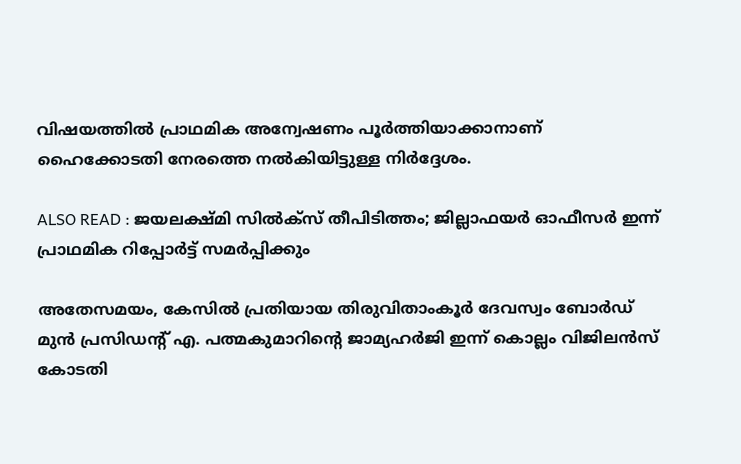വിഷയത്തിൽ പ്രാഥമിക അന്വേഷണം പൂർത്തിയാക്കാനാണ് ഹൈക്കോടതി നേരത്തെ നൽകിയിട്ടുള്ള നിർദ്ദേശം.

ALSO READ : ജയലക്ഷ്മി സിൽക്സ് തീപിടിത്തം; ജില്ലാഫയർ ഓഫീസർ ഇന്ന് പ്രാഥമിക റിപ്പോർട്ട് സമർപ്പിക്കും

അതേസമയം, കേസിൽ പ്രതിയായ തിരുവിതാംകൂർ ദേവസ്വം ബോർഡ് മുൻ പ്രസിഡന്റ് എ. പത്മകുമാറിന്റെ ജാമ്യഹർജി ഇന്ന് കൊല്ലം വിജിലൻസ് കോടതി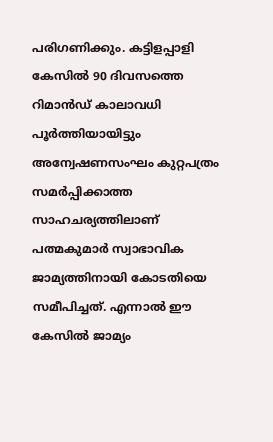പരിഗണിക്കും. കട്ടിളപ്പാളി കേസിൽ 90 ദിവസത്തെ റിമാൻഡ് കാലാവധി പൂർത്തിയായിട്ടും അന്വേഷണസംഘം കുറ്റപത്രം സമർപ്പിക്കാത്ത സാഹചര്യത്തിലാണ് പത്മകുമാർ സ്വാഭാവിക ജാമ്യത്തിനായി കോടതിയെ സമീപിച്ചത്. എന്നാൽ ഈ കേസിൽ ജാമ്യം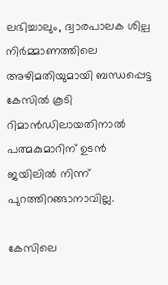ലഭിച്ചാലും, ദ്വാരപാലക ശില്പ നിർമ്മാണത്തിലെ അഴിമതിയുമായി ബന്ധപ്പെട്ട കേസിൽ കൂടി റിമാൻഡിലായതിനാൽ പത്മകുമാറിന് ഉടൻ ജയിലിൽ നിന്ന് പുറത്തിറങ്ങാനാവില്ല.

കേസിലെ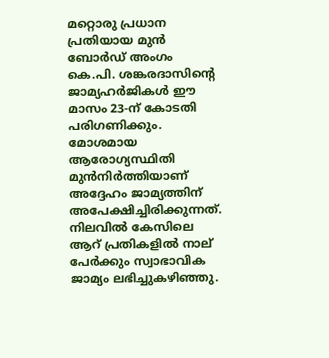മറ്റൊരു പ്രധാന പ്രതിയായ മുൻ ബോർഡ് അംഗം കെ.പി. ശങ്കരദാസിന്റെ ജാമ്യഹർജികൾ ഈ മാസം 23-ന് കോടതി പരിഗണിക്കും. മോശമായ ആരോഗ്യസ്ഥിതി മുൻനിർത്തിയാണ് അദ്ദേഹം ജാമ്യത്തിന് അപേക്ഷിച്ചിരിക്കുന്നത്. നിലവിൽ കേസിലെ ആറ് പ്രതികളിൽ നാല് പേർക്കും സ്വാഭാവിക ജാമ്യം ലഭിച്ചുകഴിഞ്ഞു.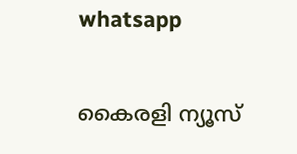whatsapp

കൈരളി ന്യൂസ്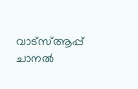വാട്‌സ്ആപ്പ് ചാനല്‍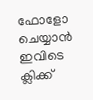ഫോളോ ചെയ്യാന്‍ ഇവിടെ ക്ലിക്ക്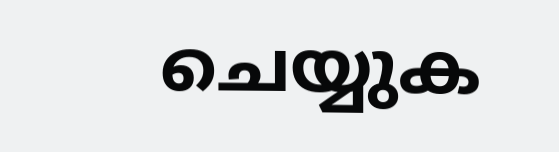ചെയ്യുക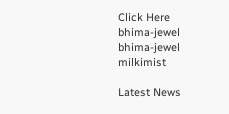Click Here
bhima-jewel
bhima-jewel
milkimist

Latest News